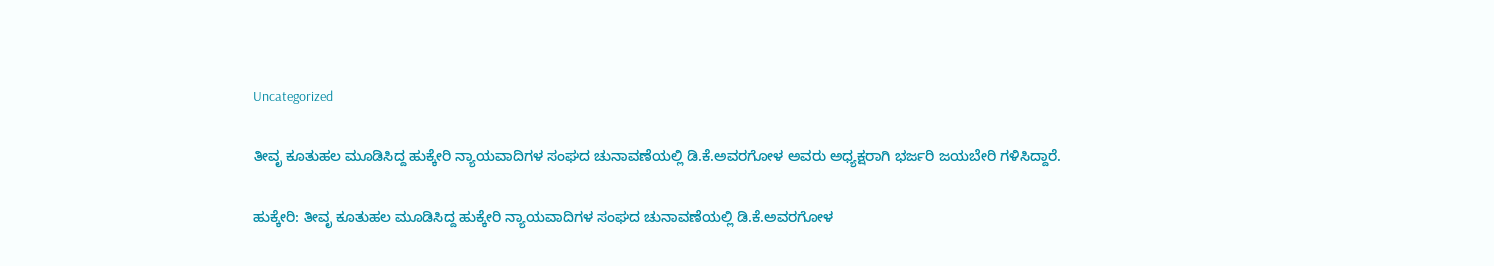Uncategorized

ತೀವೃ ಕೂತುಹಲ ಮೂಡಿಸಿದ್ದ ಹುಕ್ಕೇರಿ ನ್ಯಾಯವಾದಿಗಳ ಸಂಘದ ಚುನಾವಣೆಯಲ್ಲಿ ಡಿ.ಕೆ.ಅವರಗೋಳ ಅವರು ಅಧ್ಯಕ್ಷರಾಗಿ ಭರ್ಜರಿ ಜಯಬೇರಿ ಗಳಿಸಿದ್ದಾರೆ.

ಹುಕ್ಕೇರಿ: ತೀವೃ ಕೂತುಹಲ ಮೂಡಿಸಿದ್ದ ಹುಕ್ಕೇರಿ ನ್ಯಾಯವಾದಿಗಳ ಸಂಘದ ಚುನಾವಣೆಯಲ್ಲಿ ಡಿ.ಕೆ.ಅವರಗೋಳ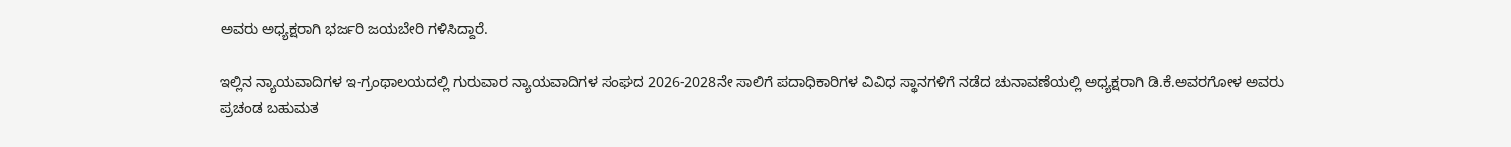ಅವರು ಅಧ್ಯಕ್ಷರಾಗಿ ಭರ್ಜರಿ ಜಯಬೇರಿ ಗಳಿಸಿದ್ದಾರೆ.

ಇಲ್ಲಿನ ನ್ಯಾಯವಾದಿಗಳ ಇ-ಗ್ರಂಥಾಲಯದಲ್ಲಿ ಗುರುವಾರ ನ್ಯಾಯವಾದಿಗಳ ಸಂಘದ 2026-2028ನೇ ಸಾಲಿಗೆ ಪದಾಧಿಕಾರಿಗಳ ವಿವಿಧ ಸ್ಥಾನಗಳಿಗೆ ನಡೆದ ಚುನಾವಣೆಯಲ್ಲಿ ಅಧ್ಯಕ್ಷರಾಗಿ ಡಿ.ಕೆ.ಅವರಗೋಳ ಅವರು ಪ್ರಚಂಡ ಬಹುಮತ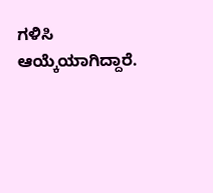ಗಳಿಸಿ ಆಯ್ಕೆಯಾಗಿದ್ದಾರೆ.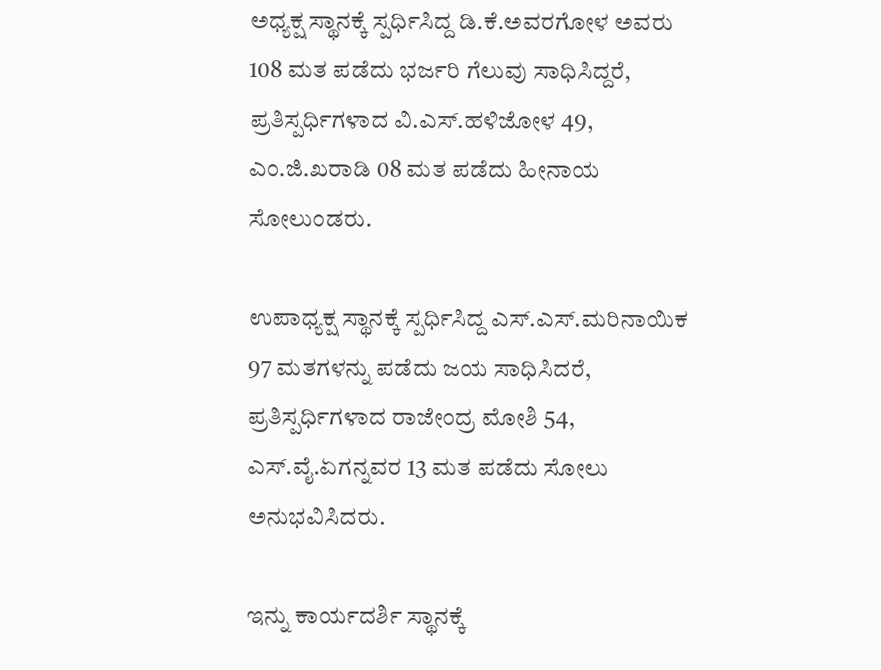ಅಧ್ಯಕ್ಷ ಸ್ಥಾನಕ್ಕೆ ಸ್ಪರ್ಧಿಸಿದ್ದ ಡಿ.ಕೆ.ಅವರಗೋಳ ಅವರು 108 ಮತ ಪಡೆದು ಭರ್ಜರಿ ಗೆಲುವು ಸಾಧಿಸಿದ್ದರೆ, ಪ್ರತಿಸ್ಪರ್ಧಿಗಳಾದ ವಿ.ಎಸ್.ಹಳಿಜೋಳ 49, ಎಂ.ಜಿ.ಖರಾಡಿ 08 ಮತ ಪಡೆದು ಹೀನಾಯ ಸೋಲುಂಡರು.

ಉಪಾಧ್ಯಕ್ಷ ಸ್ಥಾನಕ್ಕೆ ಸ್ಪರ್ಧಿಸಿದ್ದ ಎಸ್.ಎಸ್.ಮರಿನಾಯಿಕ 97 ಮತಗಳನ್ನು ಪಡೆದು ಜಯ ಸಾಧಿಸಿದರೆ, ಪ್ರತಿಸ್ಪರ್ಧಿಗಳಾದ ರಾಜೇಂದ್ರ ಮೋಶಿ 54, ಎಸ್.ವೈ.ಏಗನ್ನವರ 13 ಮತ ಪಡೆದು ಸೋಲು ಅನುಭವಿಸಿದರು.

ಇನ್ನು ಕಾರ್ಯದರ್ಶಿ ಸ್ಥಾನಕ್ಕೆ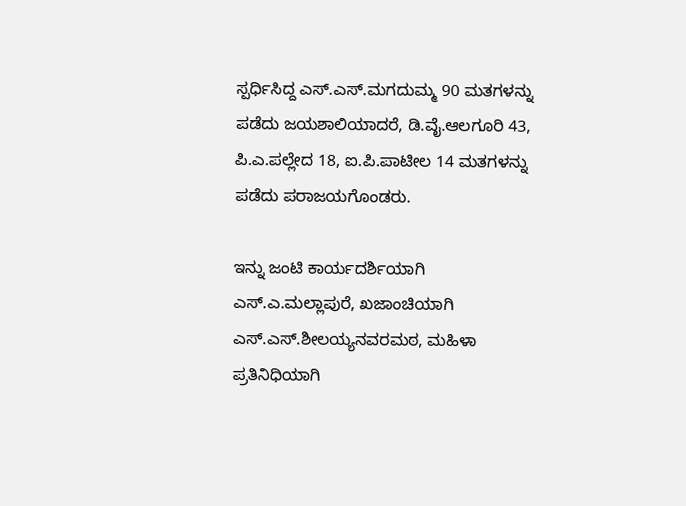ಸ್ಪರ್ಧಿಸಿದ್ದ ಎಸ್.ಎಸ್.ಮಗದುಮ್ಮ 90 ಮತಗಳನ್ನು ಪಡೆದು ಜಯಶಾಲಿಯಾದರೆ, ಡಿ.ವೈ.ಆಲಗೂರಿ 43, ಪಿ.ಎ.ಪಲ್ಲೇದ 18, ಐ.ಪಿ.ಪಾಟೀಲ 14 ಮತಗಳನ್ನು ಪಡೆದು ಪರಾಜಯಗೊಂಡರು.

ಇನ್ನು ಜಂಟಿ ಕಾರ್ಯದರ್ಶಿಯಾಗಿ ಎಸ್.ಎ.ಮಲ್ಲಾಪುರೆ, ಖಜಾಂಚಿಯಾಗಿ ಎಸ್.ಎಸ್.ಶೀಲಯ್ಯನವರಮಠ, ಮಹಿಳಾ ಪ್ರತಿನಿಧಿಯಾಗಿ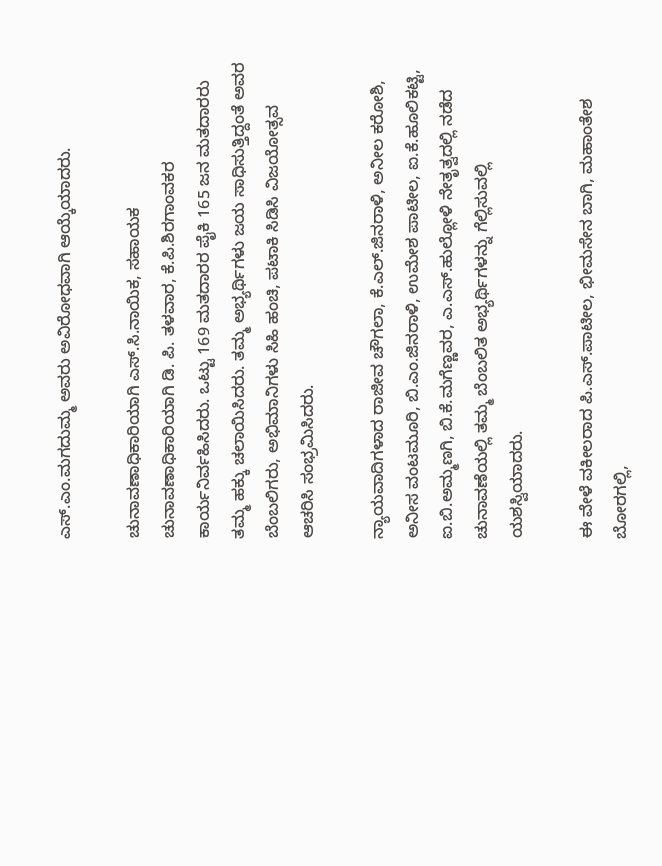ಎಸ್.ಎಂ.ಮಗದುಮ್ಮ ಅವರು ಅವಿರೋಧವಾಗಿ ಆಯ್ಕೆಯಾದರು.

ಚುನಾವಣಾಧಿಕಾರಿಯಾಗಿ ಎಸ್.ಸಿ.ನಾಯಿಕ, ಸಹಾಯಕ ಚುನಾವಣಾಧಿಕಾರಿಯಾಗಿ ಡಿ. ಪಿ. ತಳವಾರ, ಕೆ.ಪಿ.ಶಿರಗಾಂವಕರ ಕಾರ್ಯನಿರ್ವಹಿಸಿದರು. ಒಟ್ಟು 169 ಮತದಾರರ ಪೈಕಿ 165 ಜನ ಮತದಾರರು ತಮ್ಮ ಹಕ್ಕು ಚಲಾಯಿಸಿದರು. ತಮ್ಮ ಅಭ್ಯರ್ಥಿಗಳು ಜಯ ಸಾಧಿಸುತ್ತಿದ್ದಂತೆ ಅವರ ಬೆಂಬಲಿಗರು, ಅಭಿಮಾನಿಗಳು ಸಿಹಿ ಹಂಚಿ, ಪಟಾಕಿ ಸಿಡಿಸಿ ವಿಜಯೋತ್ಸವ ಆಚರಿಸಿ ಸಂಭ್ರಮಿಸಿದರು.

ನ್ಯಾಯವಾದಿಗಳಾದ ರಾಜೀವ ಚೌಗಲಾ, ಕೆ.ಎಲ್.ಜಿನರಾಳಿ, ಅನೀಲ ಕರೋಶಿ, ಅನೀಸ ವಂಟಮೂರಿ, ಬಿ.ಎಂ.ಜಿನರಾಳಿ, ಉಮೇಶ ಪಾಟೀಲ, ಐ.ಕೆ.ಹೂಲಿಕಟ್ಟಿ, ಐ.ಬಿ.ಅಮ್ಮಣಗಿ, ಬಿ.ಕೆ.ಮಗೆಣ್ಣವರ, ಎ.ಎಸ್.ಹುಲ್ಲೋಳಿ ನೇತೃತ್ವದಲ್ಲಿ ನಡೆದ ಚುನಾವಣೆಯಲ್ಲಿ ತಮ್ಮ ಬೆಂಬಲಿತ ಅಭ್ಯರ್ಥಿಗಳನ್ನು ಗೆಲ್ಲಿಸುವಲ್ಲಿ ಯಶಸ್ವಿಯಾದರು.

ಈ ವೇಳೆ ವಕೀಲರಾದ ಪಿ.ಎಸ್.ಪಾಟೀಲ, ಭೀಮಸೇನ ಬಾಗಿ, ಮಹಾಂತೇಶ ಬೋರಗಲ್ಲಿ,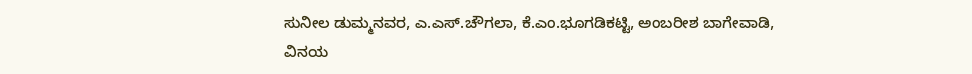ಸುನೀಲ ಡುಮ್ಮನವರ, ಎ.ಎಸ್.ಚೌಗಲಾ, ಕೆ.ಎಂ.ಭೂಗಡಿಕಟ್ಟಿ, ಅಂಬರೀಶ ಬಾಗೇವಾಡಿ, ವಿನಯ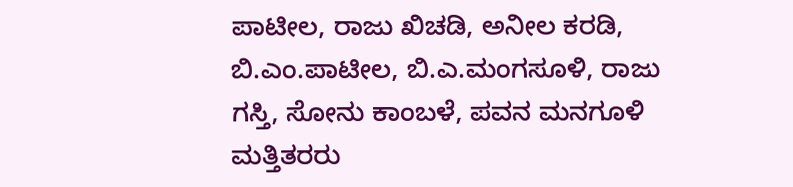ಪಾಟೀಲ, ರಾಜು ಖಿಚಡಿ, ಅನೀಲ ಕರಡಿ, ಬಿ.ಎಂ.ಪಾಟೀಲ, ಬಿ.ಎ.ಮಂಗಸೂಳಿ, ರಾಜು ಗಸ್ತಿ, ಸೋನು ಕಾಂಬಳೆ, ಪವನ ಮನಗೂಳಿ ಮತ್ತಿತರರು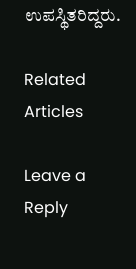ಉಪಸ್ಥಿತರಿದ್ದರು.

Related Articles

Leave a Reply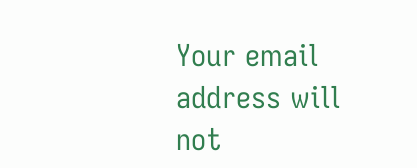Your email address will not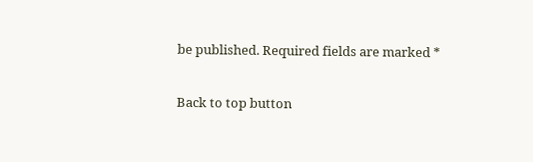be published. Required fields are marked *

Back to top button